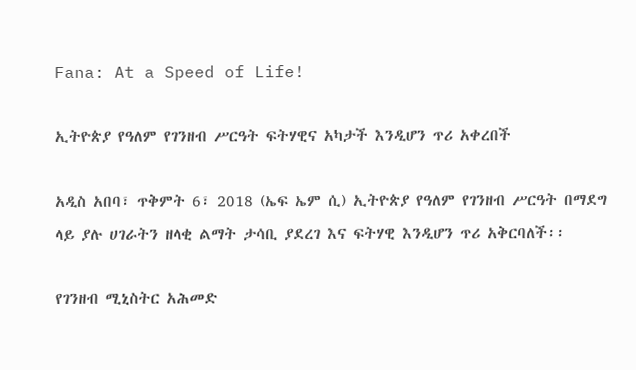Fana: At a Speed of Life!

ኢትዮጵያ የዓለም የገንዘብ ሥርዓት ፍትሃዊና አካታች እንዲሆን ጥሪ አቀረበች

አዲስ አበባ፣ ጥቅምት 6፣ 2018 (ኤፍ ኤም ሲ) ኢትዮጵያ የዓለም የገንዘብ ሥርዓት በማደግ ላይ ያሉ ሀገራትን ዘላቂ ልማት ታሳቢ ያደረገ እና ፍትሃዊ እንዲሆን ጥሪ አቅርባለች፡፡

የገንዘብ ሚኒስትር አሕመድ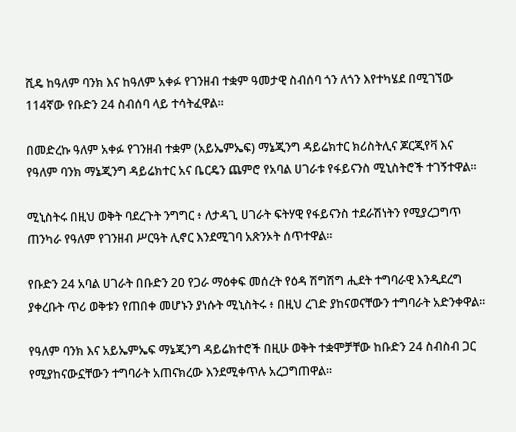ሺዴ ከዓለም ባንክ እና ከዓለም አቀፉ የገንዘብ ተቋም ዓመታዊ ስብሰባ ጎን ለጎን እየተካሄደ በሚገኘው 114ኛው የቡድን 24 ስብሰባ ላይ ተሳትፈዋል፡፡

በመድረኩ ዓለም አቀፉ የገንዘብ ተቋም (አይኤምኤፍ) ማኔጂንግ ዳይሬክተር ክሪስትሊና ጆርጂየቫ እና የዓለም ባንክ ማኔጂንግ ዳይሬክተር አና ቤርዴን ጨምሮ የአባል ሀገራቱ የፋይናንስ ሚኒስትሮች ተገኝተዋል፡፡

ሚኒስትሩ በዚህ ወቅት ባደረጉት ንግግር ፥ ለታዳጊ ሀገራት ፍትሃዊ የፋይናንስ ተደራሽነትን የሚያረጋግጥ ጠንካራ የዓለም የገንዘብ ሥርዓት ሊኖር እንደሚገባ አጽንኦት ሰጥተዋል፡፡

የቡድን 24 አባል ሀገራት በቡድን 20 የጋራ ማዕቀፍ መሰረት የዕዳ ሽግሽግ ሒደት ተግባራዊ እንዲደረግ ያቀረቡት ጥሪ ወቅቱን የጠበቀ መሆኑን ያነሱት ሚኒስትሩ ፥ በዚህ ረገድ ያከናወናቸውን ተግባራት አድንቀዋል፡፡

የዓለም ባንክ እና አይኤምኤፍ ማኔጂንግ ዳይሬክተሮች በዚሁ ወቅት ተቋሞቻቸው ከቡድን 24 ስብስብ ጋር የሚያከናውኗቸውን ተግባራት አጠናክረው እንደሚቀጥሉ አረጋግጠዋል፡፡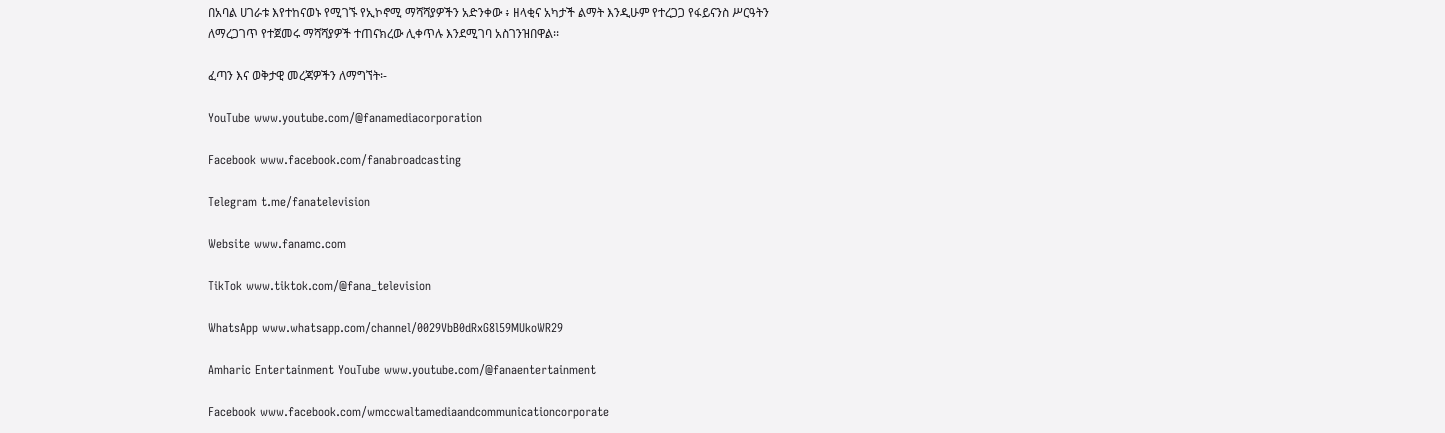በአባል ሀገራቱ እየተከናወኑ የሚገኙ የኢኮኖሚ ማሻሻያዎችን አድንቀው ፥ ዘላቂና አካታች ልማት እንዲሁም የተረጋጋ የፋይናንስ ሥርዓትን ለማረጋገጥ የተጀመሩ ማሻሻያዎች ተጠናክረው ሊቀጥሉ እንደሚገባ አስገንዝበዋል፡፡

ፈጣን እና ወቅታዊ መረጃዎችን ለማግኘት፡-

YouTube www.youtube.com/@fanamediacorporation

Facebook www.facebook.com/fanabroadcasting

Telegram t.me/fanatelevision

Website www.fanamc.com

TikTok www.tiktok.com/@fana_television

WhatsApp www.whatsapp.com/channel/0029VbB0dRxG8l59MUkoWR29

Amharic Entertainment YouTube www.youtube.com/@fanaentertainment

Facebook www.facebook.com/wmccwaltamediaandcommunicationcorporate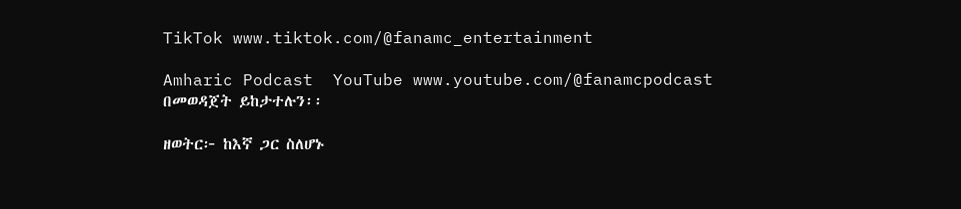TikTok www.tiktok.com/@fanamc_entertainment

Amharic Podcast  YouTube www.youtube.com/@fanamcpodcast በመወዳጀት ይከታተሉን፡፡

ዘወትር፦ ከእኛ ጋር ስለሆኑ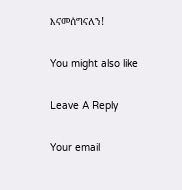እናመሰግናለን!

You might also like

Leave A Reply

Your email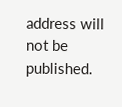address will not be published.